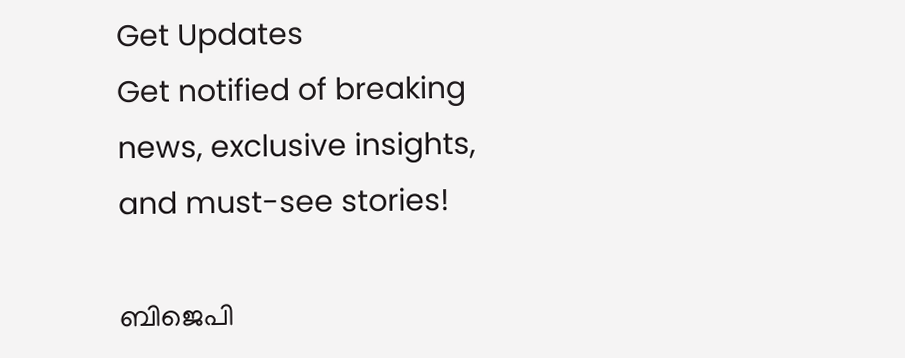Get Updates
Get notified of breaking news, exclusive insights, and must-see stories!

ബിജെപി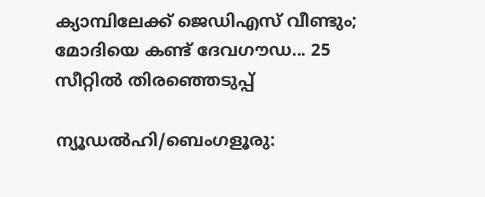ക്യാമ്പിലേക്ക് ജെഡിഎസ് വീണ്ടും; മോദിയെ കണ്ട് ദേവഗൗഡ... 25 സീറ്റില്‍ തിരഞ്ഞെടുപ്പ്

ന്യൂഡല്‍ഹി/ബെംഗളൂരു: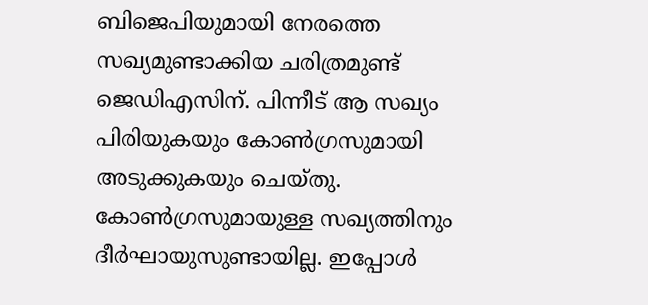ബിജെപിയുമായി നേരത്തെ സഖ്യമുണ്ടാക്കിയ ചരിത്രമുണ്ട് ജെഡിഎസിന്. പിന്നീട് ആ സഖ്യം പിരിയുകയും കോണ്‍ഗ്രസുമായി അടുക്കുകയും ചെയ്തു. കോണ്‍ഗ്രസുമായുള്ള സഖ്യത്തിനും ദീര്‍ഘായുസുണ്ടായില്ല. ഇപ്പോള്‍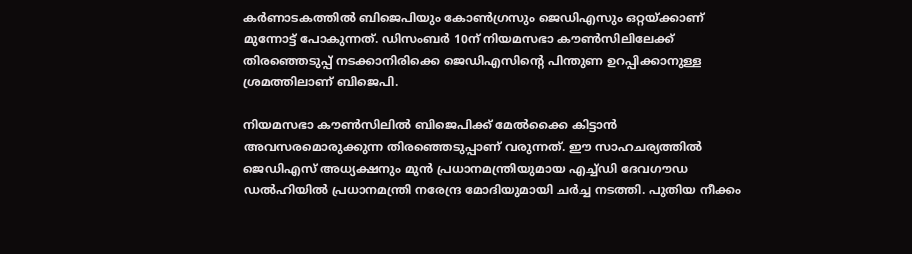കര്‍ണാടകത്തില്‍ ബിജെപിയും കോണ്‍ഗ്രസും ജെഡിഎസും ഒറ്റയ്ക്കാണ് മുന്നോട്ട് പോകുന്നത്. ഡിസംബര്‍ 10ന് നിയമസഭാ കൗണ്‍സിലിലേക്ക് തിരഞ്ഞെടുപ്പ് നടക്കാനിരിക്കെ ജെഡിഎസിന്റെ പിന്തുണ ഉറപ്പിക്കാനുള്ള ശ്രമത്തിലാണ് ബിജെപി.

നിയമസഭാ കൗണ്‍സിലില്‍ ബിജെപിക്ക് മേല്‍ക്കൈ കിട്ടാന്‍ അവസരമൊരുക്കുന്ന തിരഞ്ഞെടുപ്പാണ് വരുന്നത്. ഈ സാഹചര്യത്തില്‍ ജെഡിഎസ് അധ്യക്ഷനും മുന്‍ പ്രധാനമന്ത്രിയുമായ എച്ച്ഡി ദേവഗൗഡ ഡല്‍ഹിയില്‍ പ്രധാനമന്ത്രി നരേന്ദ്ര മോദിയുമായി ചര്‍ച്ച നടത്തി. പുതിയ നീക്കം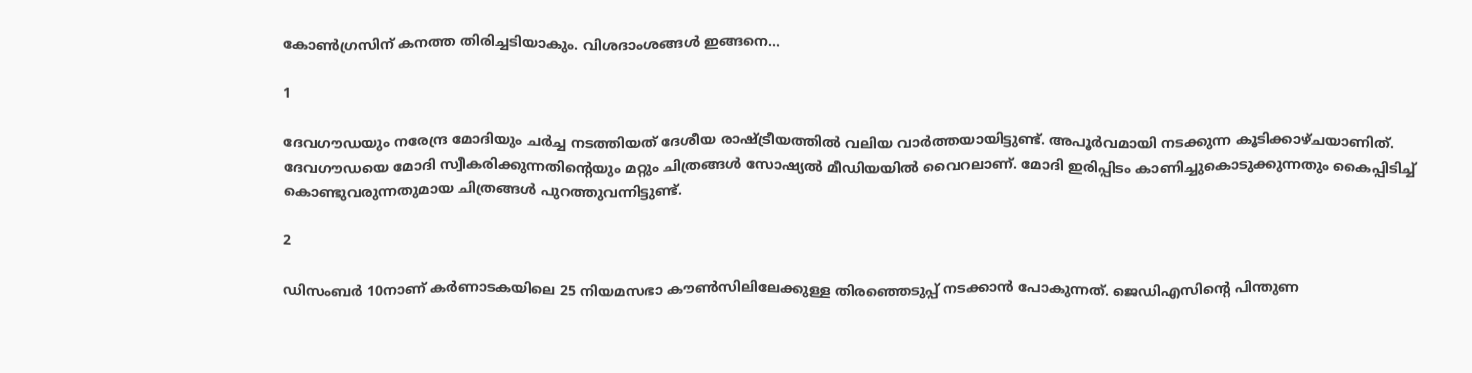കോണ്‍ഗ്രസിന് കനത്ത തിരിച്ചടിയാകും. വിശദാംശങ്ങള്‍ ഇങ്ങനെ...

1

ദേവഗൗഡയും നരേന്ദ്ര മോദിയും ചര്‍ച്ച നടത്തിയത് ദേശീയ രാഷ്ട്രീയത്തില്‍ വലിയ വാര്‍ത്തയായിട്ടുണ്ട്. അപൂര്‍വമായി നടക്കുന്ന കൂടിക്കാഴ്ചയാണിത്. ദേവഗൗഡയെ മോദി സ്വീകരിക്കുന്നതിന്റെയും മറ്റും ചിത്രങ്ങള്‍ സോഷ്യല്‍ മീഡിയയില്‍ വൈറലാണ്. മോദി ഇരിപ്പിടം കാണിച്ചുകൊടുക്കുന്നതും കൈപ്പിടിച്ച് കൊണ്ടുവരുന്നതുമായ ചിത്രങ്ങള്‍ പുറത്തുവന്നിട്ടുണ്ട്.

2

ഡിസംബര്‍ 10നാണ് കര്‍ണാടകയിലെ 25 നിയമസഭാ കൗണ്‍സിലിലേക്കുള്ള തിരഞ്ഞെടുപ്പ് നടക്കാന്‍ പോകുന്നത്. ജെഡിഎസിന്റെ പിന്തുണ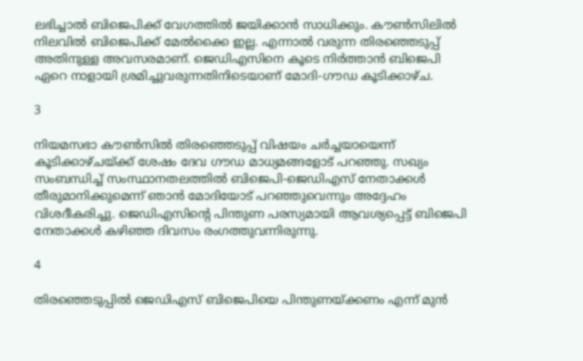ലഭിച്ചാല്‍ ബിജെപിക്ക് വേഗത്തില്‍ ജയിക്കാന്‍ സാധിക്കും. കൗണ്‍സിലില്‍ നിലവില്‍ ബിജെപിക്ക് മേല്‍ക്കൈ ഇല്ല. എന്നാല്‍ വരുന്ന തിരഞ്ഞെടുപ്പ് അതിനുള്ള അവസരമാണ്. ജെഡിഎസിനെ കൂടെ നിര്‍ത്താന്‍ ബിജെപി ഏറെ നാളായി ശ്രമിച്ചുവരുന്നതിനിടെയാണ് മോദി-ഗൗഡ കൂടിക്കാഴ്ച.

3

നിയമസഭാ കൗണ്‍സില്‍ തിരഞ്ഞെടുപ്പ് വിഷയം ചര്‍ച്ചയായെന്ന് കൂടിക്കാഴ്ചയ്ക്ക് ശേഷം ദേവ ഗൗഡ മാധ്യമങ്ങളോട് പറഞ്ഞു. സഖ്യം സംബന്ധിച്ച് സംസ്ഥാനതലത്തില്‍ ബിജെപി-ജെഡിഎസ് നേതാക്കള്‍ തീരുമാനിക്കുമെന്ന് ഞാന്‍ മോദിയോട് പറഞ്ഞുവെന്നും അദ്ദേഹം വിശദീകരിച്ചു. ജെഡിഎസിന്റെ പിന്തുണ പരസ്യമായി ആവശ്യപ്പെട്ട് ബിജെപി നേതാക്കള്‍ കഴിഞ്ഞ ദിവസം രംഗത്തുവന്നിരുന്നു.

4

തിരഞ്ഞെടുപ്പില്‍ ജെഡിഎസ് ബിജെപിയെ പിന്തുണയ്ക്കണം എന്ന് മുന്‍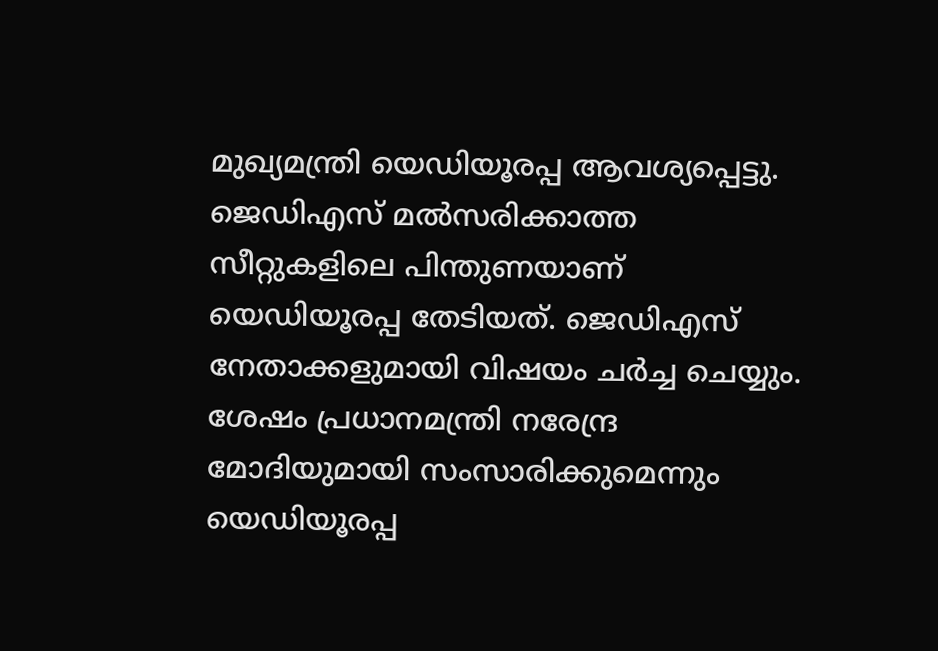മുഖ്യമന്ത്രി യെഡിയൂരപ്പ ആവശ്യപ്പെട്ടു. ജെഡിഎസ് മല്‍സരിക്കാത്ത സീറ്റുകളിലെ പിന്തുണയാണ് യെഡിയൂരപ്പ തേടിയത്. ജെഡിഎസ് നേതാക്കളുമായി വിഷയം ചര്‍ച്ച ചെയ്യും. ശേഷം പ്രധാനമന്ത്രി നരേന്ദ്ര മോദിയുമായി സംസാരിക്കുമെന്നും യെഡിയൂരപ്പ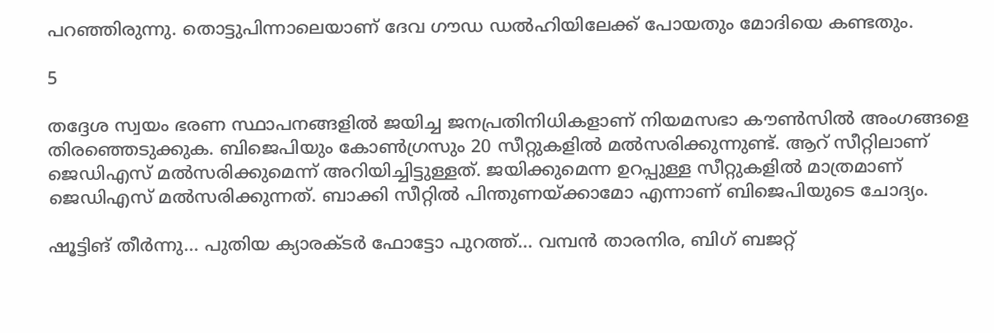പറഞ്ഞിരുന്നു. തൊട്ടുപിന്നാലെയാണ് ദേവ ഗൗഡ ഡല്‍ഹിയിലേക്ക് പോയതും മോദിയെ കണ്ടതും.

5

തദ്ദേശ സ്വയം ഭരണ സ്ഥാപനങ്ങളില്‍ ജയിച്ച ജനപ്രതിനിധികളാണ് നിയമസഭാ കൗണ്‍സില്‍ അംഗങ്ങളെ തിരഞ്ഞെടുക്കുക. ബിജെപിയും കോണ്‍ഗ്രസും 20 സീറ്റുകളില്‍ മല്‍സരിക്കുന്നുണ്ട്. ആറ് സീറ്റിലാണ് ജെഡിഎസ് മല്‍സരിക്കുമെന്ന് അറിയിച്ചിട്ടുള്ളത്. ജയിക്കുമെന്ന ഉറപ്പുള്ള സീറ്റുകളില്‍ മാത്രമാണ് ജെഡിഎസ് മല്‍സരിക്കുന്നത്. ബാക്കി സീറ്റില്‍ പിന്തുണയ്ക്കാമോ എന്നാണ് ബിജെപിയുടെ ചോദ്യം.

ഷൂട്ടിങ് തീര്‍ന്നു... പുതിയ ക്യാരക്ടര്‍ ഫോട്ടോ പുറത്ത്... വമ്പന്‍ താരനിര, ബിഗ് ബജറ്റ്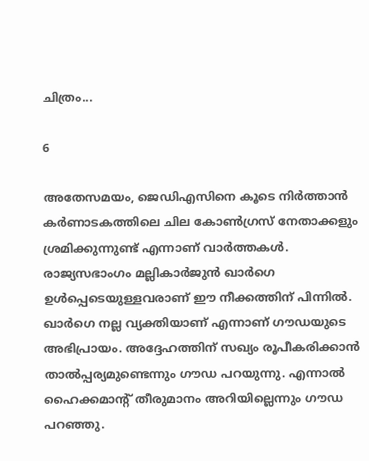ചിത്രം...

6

അതേസമയം, ജെഡിഎസിനെ കൂടെ നിര്‍ത്താന്‍ കര്‍ണാടകത്തിലെ ചില കോണ്‍ഗ്രസ് നേതാക്കളും ശ്രമിക്കുന്നുണ്ട് എന്നാണ് വാര്‍ത്തകള്‍. രാജ്യസഭാംഗം മല്ലികാര്‍ജുന്‍ ഖാര്‍ഗെ ഉള്‍പ്പെടെയുള്ളവരാണ് ഈ നീക്കത്തിന് പിന്നില്‍. ഖാര്‍ഗെ നല്ല വ്യക്തിയാണ് എന്നാണ് ഗൗഡയുടെ അഭിപ്രായം. അദ്ദേഹത്തിന് സഖ്യം രൂപീകരിക്കാന്‍ താല്‍പ്പര്യമുണ്ടെന്നും ഗൗഡ പറയുന്നു. എന്നാല്‍ ഹൈക്കമാന്റ് തീരുമാനം അറിയില്ലെന്നും ഗൗഡ പറഞ്ഞു.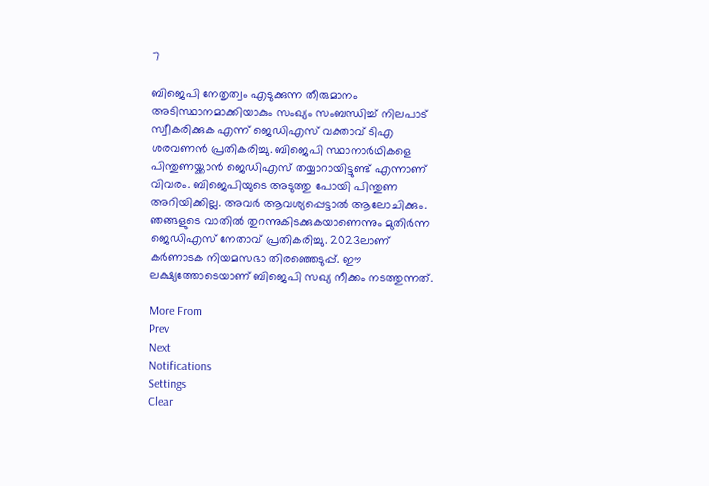7

ബിജെപി നേതൃത്വം എടുക്കുന്ന തീരുമാനം അടിസ്ഥാനമാക്കിയാകും സംഖ്യം സംബന്ധിച്ച് നിലപാട് സ്വീകരിക്കുക എന്ന് ജെഡിഎസ് വക്താവ് ടിഎ ശരവണന്‍ പ്രതികരിച്ചു. ബിജെപി സ്ഥാനാര്‍ഥികളെ പിന്തുണയ്ക്കാന്‍ ജെഡിഎസ് തയ്യാറായിട്ടുണ്ട് എന്നാണ് വിവരം. ബിജെപിയുടെ അടുത്തു പോയി പിന്തുണ അറിയിക്കില്ല. അവര്‍ ആവശ്യപ്പെട്ടാല്‍ ആലോചിക്കും. ഞങ്ങളുടെ വാതില്‍ തുറന്നുകിടക്കുകയാണെന്നും മുതിര്‍ന്ന ജെഡിഎസ് നേതാവ് പ്രതികരിച്ചു. 2023ലാണ് കര്‍ണാടക നിയമസഭാ തിരഞ്ഞെടുപ്പ്. ഈ ലക്ഷ്യത്തോടെയാണ് ബിജെപി സഖ്യ നീക്കം നടത്തുന്നത്.

More From
Prev
Next
Notifications
Settings
Clear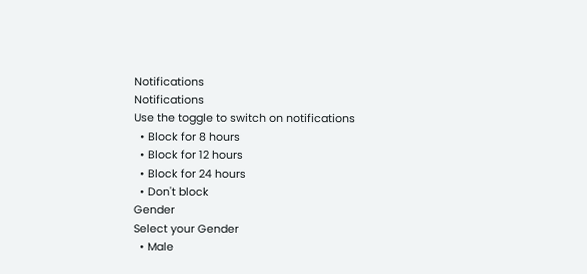Notifications
Notifications
Use the toggle to switch on notifications
  • Block for 8 hours
  • Block for 12 hours
  • Block for 24 hours
  • Don't block
Gender
Select your Gender
  • Male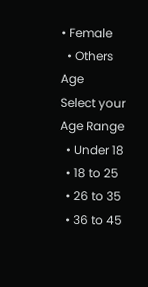• Female
  • Others
Age
Select your Age Range
  • Under 18
  • 18 to 25
  • 26 to 35
  • 36 to 45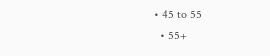• 45 to 55
  • 55+